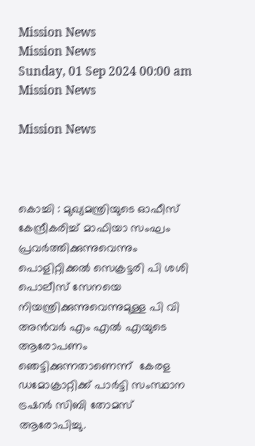Mission News
Mission News
Sunday, 01 Sep 2024 00:00 am
Mission News

Mission News



കൊച്ചി : മുഖ്യമന്ത്രിയുടെ ഓഫീസ് കേന്ദ്രീകരിച്ച് മാഫിയാ സംഘം പ്രവര്‍ത്തിക്കുന്നുവെന്നും പൊളിറ്റിക്കല്‍ സെക്രട്ടരി പി ശശി പൊലീസ് സേനയെ നിയന്ത്രിക്കുന്നുവെന്നുമുള്ള പി വി അന്‍വര്‍ എം എല്‍ എയുടെ ആരോപണം ഞെട്ടിക്കുന്നതാണെന്ന്  കേരള ഡമോക്രാറ്റിക്ക് പാര്‍ട്ടി സംസ്ഥാന ട്രഷറര്‍ സിബി തോമസ് ആരോപിച്ചു.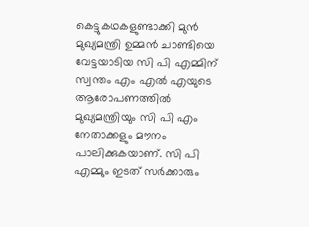കെട്ടുകഥകളുണ്ടാക്കി മുന്‍ മുഖ്യമന്ത്രി ഉമ്മന്‍ ചാണ്ടിയെ വേട്ടയാടിയ സി പി എമ്മിന് സ്വന്തം എം എല്‍ എയുടെ ആരോപണത്തില്‍ മുഖ്യമന്ത്രിയും സി പി എം നേതാക്കളും മൗനം പാലിക്കുകയാണ്. സി പി എമ്മും ഇടത് സര്‍ക്കാരും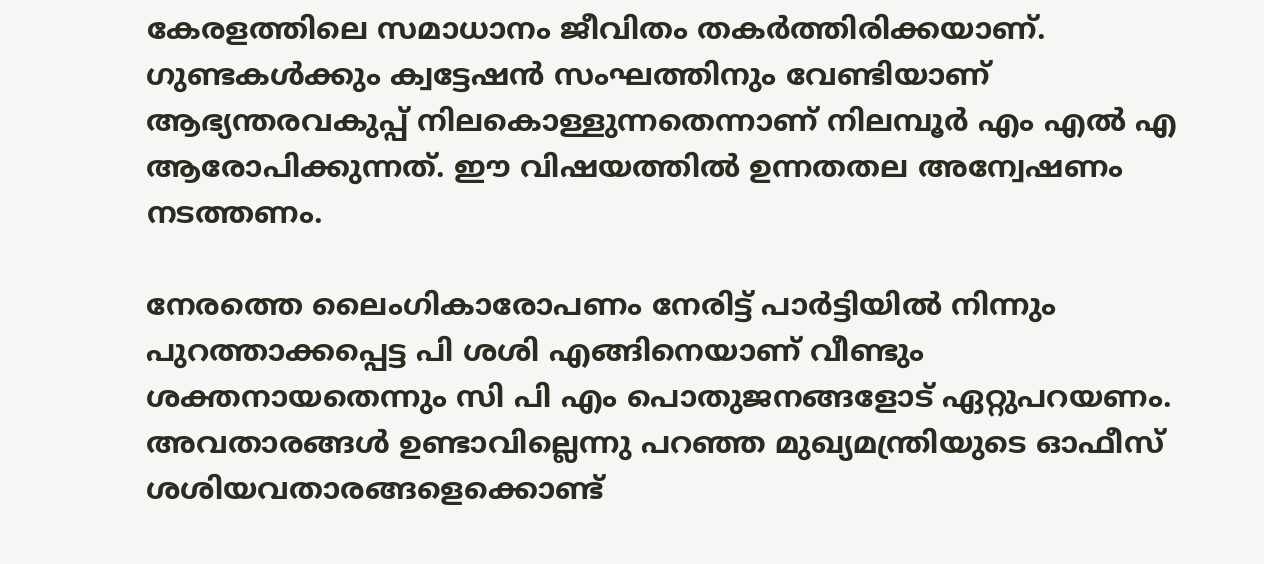കേരളത്തിലെ സമാധാനം ജീവിതം തകര്‍ത്തിരിക്കയാണ്. ഗുണ്ടകള്‍ക്കും ക്വട്ടേഷന്‍ സംഘത്തിനും വേണ്ടിയാണ് ആഭ്യന്തരവകുപ്പ് നിലകൊള്ളുന്നതെന്നാണ് നിലമ്പൂര്‍ എം എല്‍ എ ആരോപിക്കുന്നത്. ഈ വിഷയത്തില്‍ ഉന്നതതല അന്വേഷണം നടത്തണം.

നേരത്തെ ലൈംഗികാരോപണം നേരിട്ട് പാര്‍ട്ടിയില്‍ നിന്നും പുറത്താക്കപ്പെട്ട പി ശശി എങ്ങിനെയാണ് വീണ്ടും ശക്തനായതെന്നും സി പി എം പൊതുജനങ്ങളോട് ഏറ്റുപറയണം. അവതാരങ്ങള്‍ ഉണ്ടാവില്ലെന്നു പറഞ്ഞ മുഖ്യമന്ത്രിയുടെ ഓഫീസ് ശശിയവതാരങ്ങളെക്കൊണ്ട്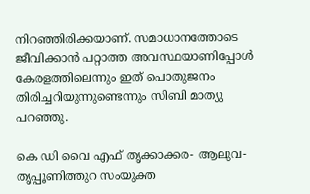നിറഞ്ഞിരിക്കയാണ്. സമാധാനത്തോടെ ജീവിക്കാന്‍ പറ്റാത്ത അവസ്ഥയാണിപ്പോള്‍ കേരളത്തിലെന്നും ഇത് പൊതുജനം തിരിച്ചറിയുന്നുണ്ടെന്നും സിബി മാത്യു പറഞ്ഞു.

കെ ഡി വൈ എഫ് തൃക്കാക്കര- ആലുവ-തൃപ്പൂണിത്തുറ സംയുക്ത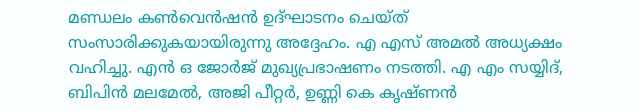മണ്ഡലം കണ്‍വെന്‍ഷന്‍ ഉദ്ഘാടനം ചെയ്ത് സംസാരിക്കുകയായിരുന്നു അദ്ദേഹം. എ എസ് അമല്‍ അധ്യക്ഷം വഹിച്ചു. എന്‍ ഒ ജോര്‍ജ് മുഖ്യപ്രഭാഷണം നടത്തി. എ എം സയ്യിദ്, ബിപിന്‍ മലമേല്‍, അജി പീറ്റര്‍, ഉണ്ണി കെ കൃഷ്ണന്‍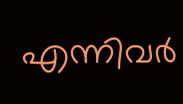എന്നിവര്‍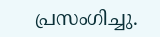പ്രസംഗിച്ചു.